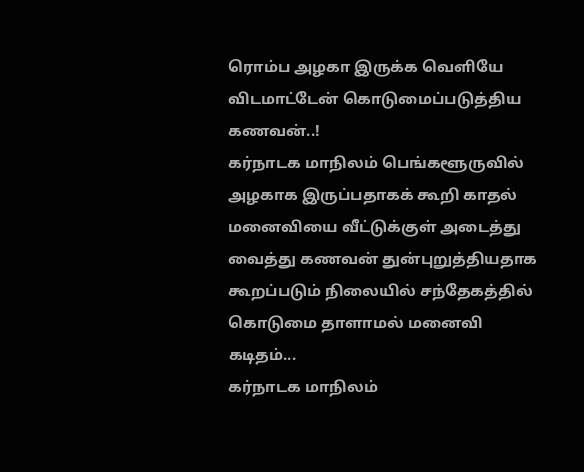ரொம்ப அழகா இருக்க வெளியே விடமாட்டேன் கொடுமைப்படுத்திய கணவன்..!
கர்நாடக மாநிலம் பெங்களூருவில் அழகாக இருப்பதாகக் கூறி காதல் மனைவியை வீட்டுக்குள் அடைத்து வைத்து கணவன் துன்புறுத்தியதாக கூறப்படும் நிலையில் சந்தேகத்தில் கொடுமை தாளாமல் மனைவி கடிதம்...
கர்நாடக மாநிலம்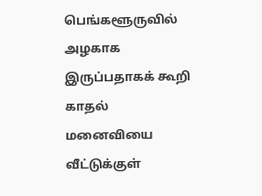பெங்களூருவில் அழகாக இருப்பதாகக் கூறி காதல் மனைவியை வீட்டுக்குள்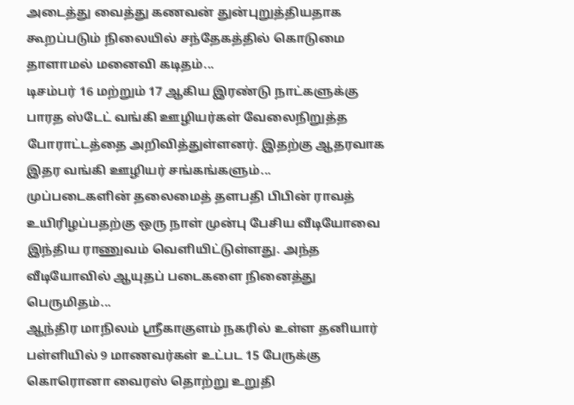அடைத்து வைத்து கணவன் துன்புறுத்தியதாக கூறப்படும் நிலையில் சந்தேகத்தில் கொடுமை தாளாமல் மனைவி கடிதம்...
டிசம்பர் 16 மற்றும் 17 ஆகிய இரண்டு நாட்களுக்கு பாரத ஸ்டேட் வங்கி ஊழியர்கள் வேலைநிறுத்த போராட்டத்தை அறிவித்துள்ளனர். இதற்கு ஆதரவாக இதர வங்கி ஊழியர் சங்கங்களும்...
முப்படைகளின் தலைமைத் தளபதி பிபின் ராவத் உயிரிழப்பதற்கு ஒரு நாள் முன்பு பேசிய வீடியோவை இந்திய ராணுவம் வெளியிட்டுள்ளது. அந்த வீடியோவில் ஆயுதப் படைகளை நினைத்து பெருமிதம்...
ஆந்திர மாநிலம் ஸ்ரீகாகுளம் நகரில் உள்ள தனியார் பள்ளியில் 9 மாணவர்கள் உட்பட 15 பேருக்கு கொரொனா வைரஸ் தொற்று உறுதி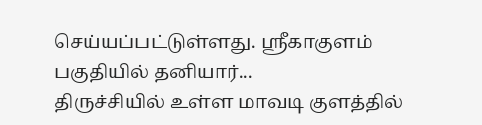செய்யப்பட்டுள்ளது. ஸ்ரீகாகுளம் பகுதியில் தனியார்...
திருச்சியில் உள்ள மாவடி குளத்தில்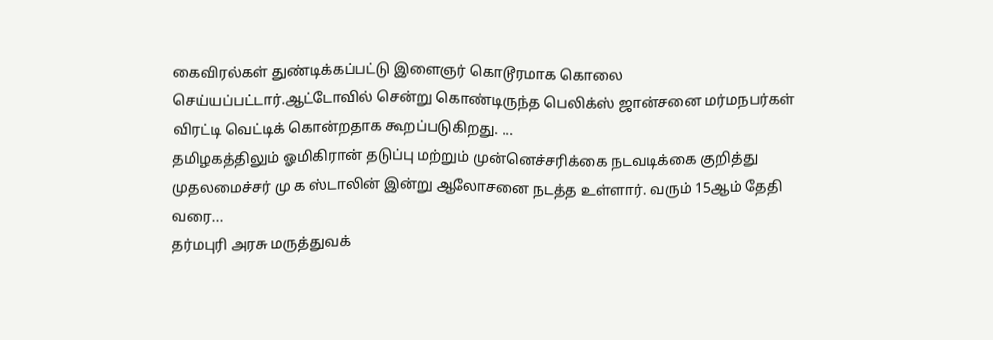கைவிரல்கள் துண்டிக்கப்பட்டு இளைஞர் கொடூரமாக கொலை செய்யப்பட்டார்.ஆட்டோவில் சென்று கொண்டிருந்த பெலிக்ஸ் ஜான்சனை மர்மநபர்கள் விரட்டி வெட்டிக் கொன்றதாக கூறப்படுகிறது. ...
தமிழகத்திலும் ஓமிகிரான் தடுப்பு மற்றும் முன்னெச்சரிக்கை நடவடிக்கை குறித்து முதலமைச்சர் மு க ஸ்டாலின் இன்று ஆலோசனை நடத்த உள்ளார். வரும் 15ஆம் தேதி வரை...
தர்மபுரி அரசு மருத்துவக்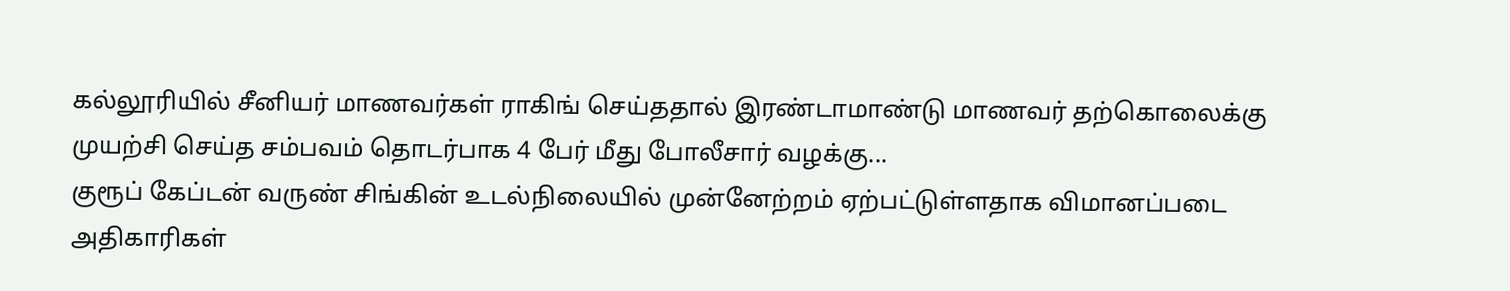கல்லூரியில் சீனியர் மாணவர்கள் ராகிங் செய்ததால் இரண்டாமாண்டு மாணவர் தற்கொலைக்கு முயற்சி செய்த சம்பவம் தொடர்பாக 4 பேர் மீது போலீசார் வழக்கு...
குரூப் கேப்டன் வருண் சிங்கின் உடல்நிலையில் முன்னேற்றம் ஏற்பட்டுள்ளதாக விமானப்படை அதிகாரிகள்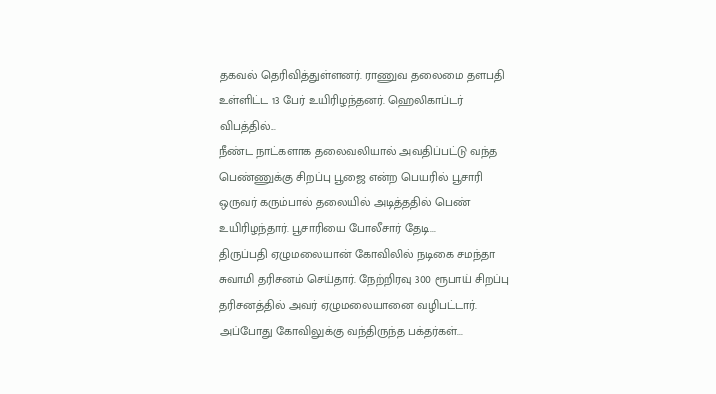தகவல் தெரிவித்துள்ளனர். ராணுவ தலைமை தளபதி உள்ளிட்ட 13 பேர் உயிரிழந்தனர். ஹெலிகாப்டர் விபத்தில்...
நீண்ட நாட்களாக தலைவலியால் அவதிப்பட்டு வந்த பெண்ணுக்கு சிறப்பு பூஜை என்ற பெயரில் பூசாரி ஒருவர் கரும்பால் தலையில் அடித்ததில் பெண் உயிரிழந்தார். பூசாரியை போலீசார் தேடி...
திருப்பதி ஏழுமலையான் கோவிலில் நடிகை சமந்தா சுவாமி தரிசனம் செய்தார். நேற்றிரவு 300 ரூபாய் சிறப்பு தரிசனத்தில் அவர் ஏழுமலையானை வழிபட்டார். அப்போது கோவிலுக்கு வந்திருந்த பக்தர்கள்...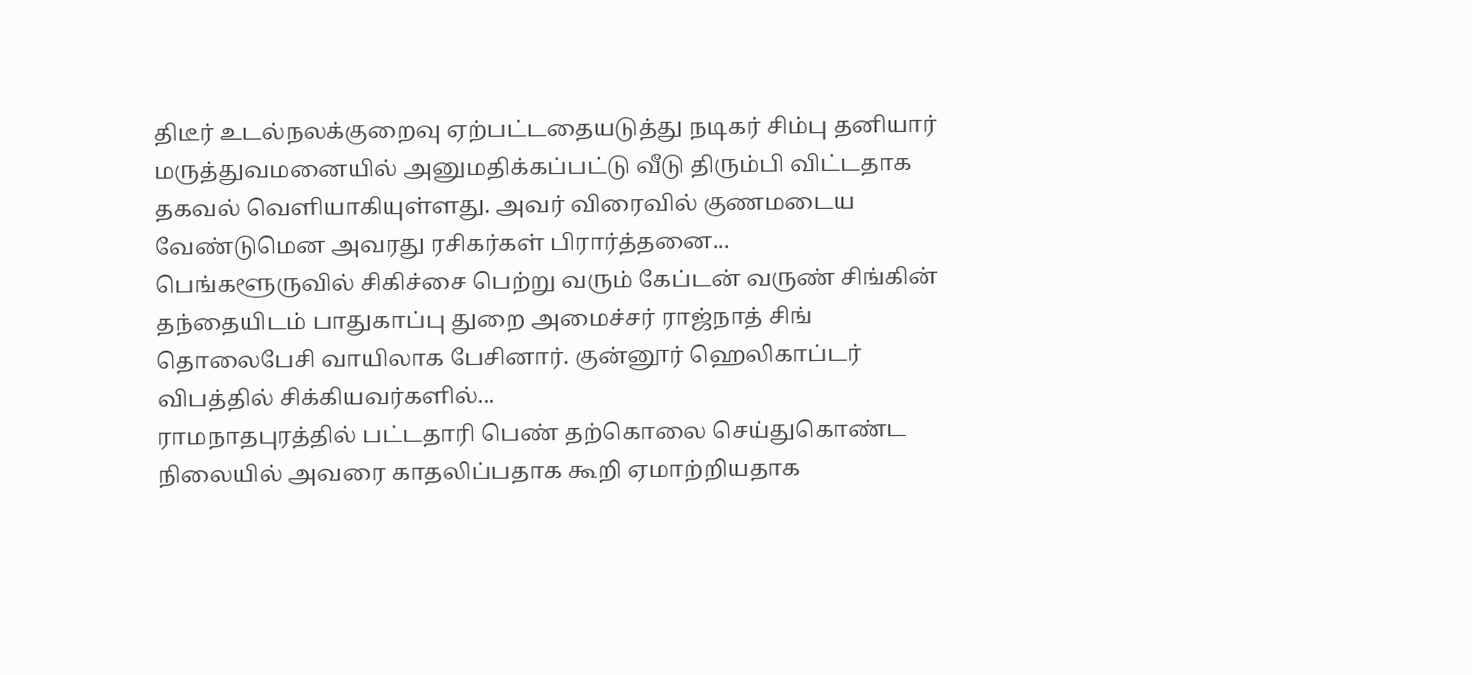திடீர் உடல்நலக்குறைவு ஏற்பட்டதையடுத்து நடிகர் சிம்பு தனியார் மருத்துவமனையில் அனுமதிக்கப்பட்டு வீடு திரும்பி விட்டதாக தகவல் வெளியாகியுள்ளது. அவர் விரைவில் குணமடைய வேண்டுமென அவரது ரசிகர்கள் பிரார்த்தனை...
பெங்களூருவில் சிகிச்சை பெற்று வரும் கேப்டன் வருண் சிங்கின் தந்தையிடம் பாதுகாப்பு துறை அமைச்சர் ராஜ்நாத் சிங் தொலைபேசி வாயிலாக பேசினார். குன்னூர் ஹெலிகாப்டர் விபத்தில் சிக்கியவர்களில்...
ராமநாதபுரத்தில் பட்டதாரி பெண் தற்கொலை செய்துகொண்ட நிலையில் அவரை காதலிப்பதாக கூறி ஏமாற்றியதாக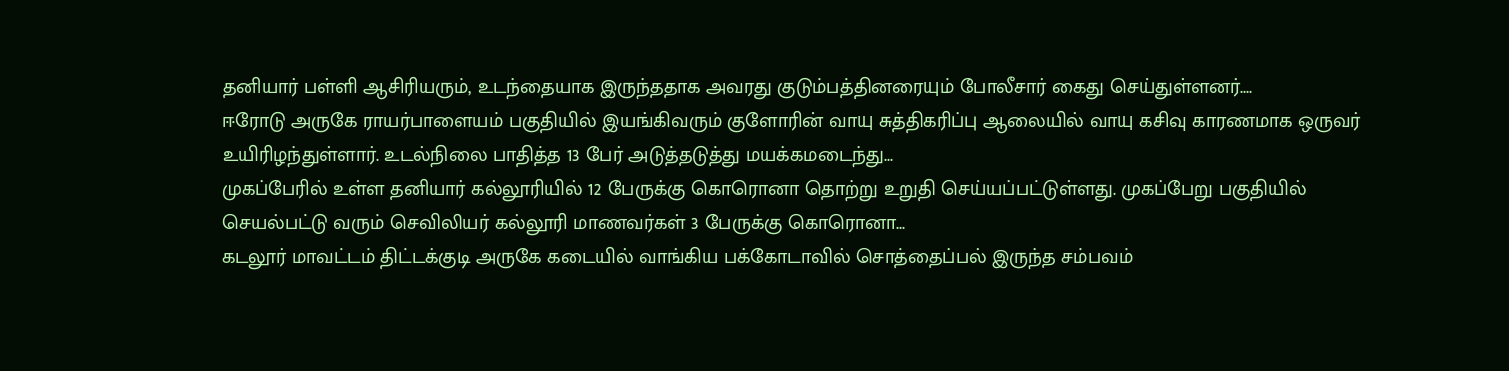தனியார் பள்ளி ஆசிரியரும், உடந்தையாக இருந்ததாக அவரது குடும்பத்தினரையும் போலீசார் கைது செய்துள்ளனர்....
ஈரோடு அருகே ராயர்பாளையம் பகுதியில் இயங்கிவரும் குளோரின் வாயு சுத்திகரிப்பு ஆலையில் வாயு கசிவு காரணமாக ஒருவர் உயிரிழந்துள்ளார். உடல்நிலை பாதித்த 13 பேர் அடுத்தடுத்து மயக்கமடைந்து...
முகப்பேரில் உள்ள தனியார் கல்லூரியில் 12 பேருக்கு கொரொனா தொற்று உறுதி செய்யப்பட்டுள்ளது. முகப்பேறு பகுதியில் செயல்பட்டு வரும் செவிலியர் கல்லூரி மாணவர்கள் 3 பேருக்கு கொரொனா...
கடலூர் மாவட்டம் திட்டக்குடி அருகே கடையில் வாங்கிய பக்கோடாவில் சொத்தைப்பல் இருந்த சம்பவம்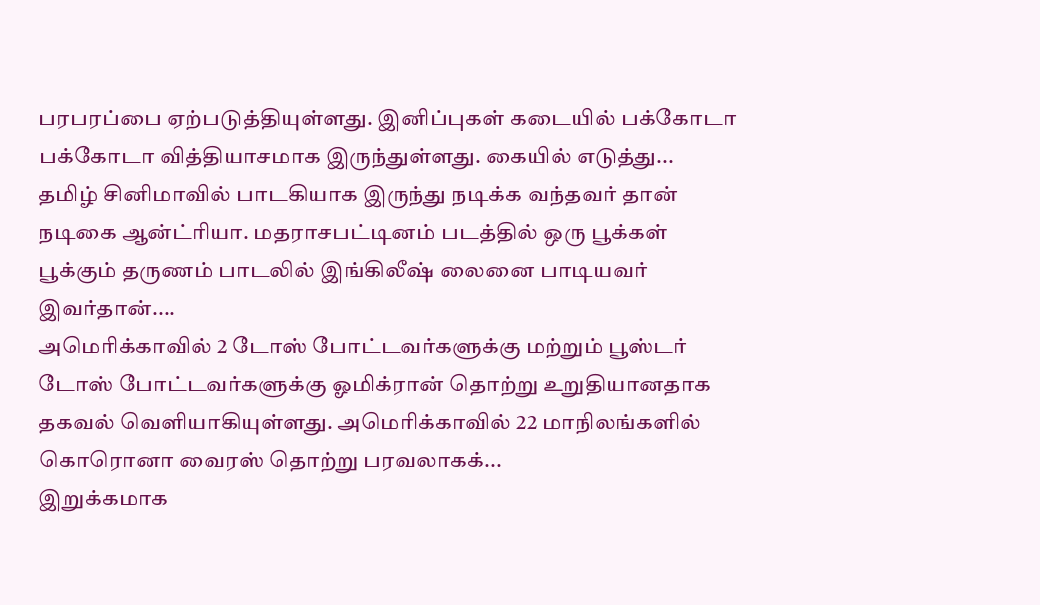பரபரப்பை ஏற்படுத்தியுள்ளது. இனிப்புகள் கடையில் பக்கோடா பக்கோடா வித்தியாசமாக இருந்துள்ளது. கையில் எடுத்து...
தமிழ் சினிமாவில் பாடகியாக இருந்து நடிக்க வந்தவர் தான் நடிகை ஆன்ட்ரியா. மதராசபட்டினம் படத்தில் ஒரு பூக்கள் பூக்கும் தருணம் பாடலில் இங்கிலீஷ் லைனை பாடியவர் இவர்தான்....
அமெரிக்காவில் 2 டோஸ் போட்டவர்களுக்கு மற்றும் பூஸ்டர் டோஸ் போட்டவர்களுக்கு ஓமிக்ரான் தொற்று உறுதியானதாக தகவல் வெளியாகியுள்ளது. அமெரிக்காவில் 22 மாநிலங்களில் கொரொனா வைரஸ் தொற்று பரவலாகக்...
இறுக்கமாக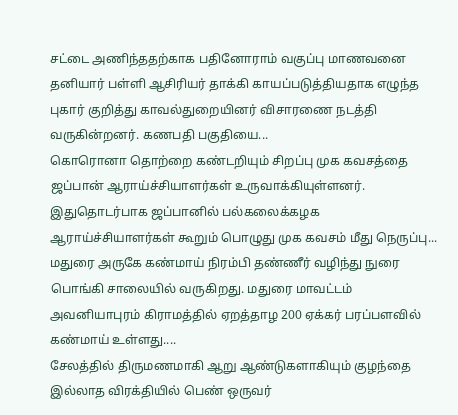சட்டை அணிந்ததற்காக பதினோராம் வகுப்பு மாணவனை தனியார் பள்ளி ஆசிரியர் தாக்கி காயப்படுத்தியதாக எழுந்த புகார் குறித்து காவல்துறையினர் விசாரணை நடத்தி வருகின்றனர். கணபதி பகுதியை...
கொரொனா தொற்றை கண்டறியும் சிறப்பு முக கவசத்தை ஜப்பான் ஆராய்ச்சியாளர்கள் உருவாக்கியுள்ளனர். இதுதொடர்பாக ஜப்பானில் பல்கலைக்கழக ஆராய்ச்சியாளர்கள் கூறும் பொழுது முக கவசம் மீது நெருப்பு...
மதுரை அருகே கண்மாய் நிரம்பி தண்ணீர் வழிந்து நுரை பொங்கி சாலையில் வருகிறது. மதுரை மாவட்டம் அவனியாபுரம் கிராமத்தில் ஏறத்தாழ 200 ஏக்கர் பரப்பளவில் கண்மாய் உள்ளது....
சேலத்தில் திருமணமாகி ஆறு ஆண்டுகளாகியும் குழந்தை இல்லாத விரக்தியில் பெண் ஒருவர்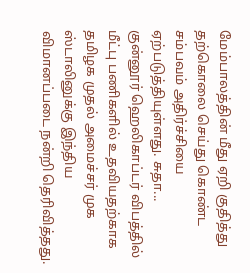மேம்பாலத்தின் மீது ஏறி குதித்து தற்கொலை செய்து கொண்ட சம்பவம் அதிர்ச்சியை ஏற்படுத்தியுள்ளது. சுதா...
குன்னூர் ஹெலிகாப்டர் விபத்தில் மீட்பு பணிகளில் உதவியதற்காக தமிழக முதல் அமைச்சர் முக ஸ்டாலினுக்கு இந்திய விமானப்படை நன்றி தெரிவித்தது.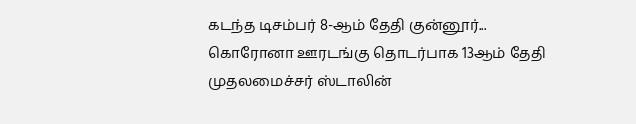கடந்த டிசம்பர் 8-ஆம் தேதி குன்னூர்...
கொரோனா ஊரடங்கு தொடர்பாக 13ஆம் தேதி முதலமைச்சர் ஸ்டாலின்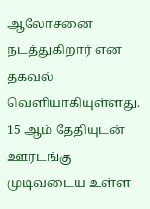ஆலோசனை நடத்துகிறார் என தகவல் வெளியாகியுள்ளது. 15 ஆம் தேதியுடன் ஊரடங்கு முடிவடைய உள்ள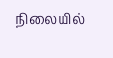நிலையில்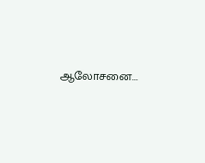ஆலோசனை...